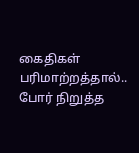கைதிகள் பரிமாற்றத்தால்.. போர் நிறுத்த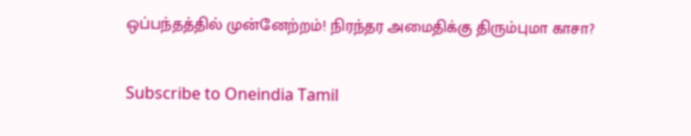ஒப்பந்தத்தில் முன்னேற்றம்! நிரந்தர அமைதிக்கு திரும்புமா காசா?

Subscribe to Oneindia Tamil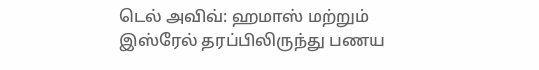டெல் அவிவ்: ஹமாஸ் மற்றும் இஸ்ரேல் தரப்பிலிருந்து பணய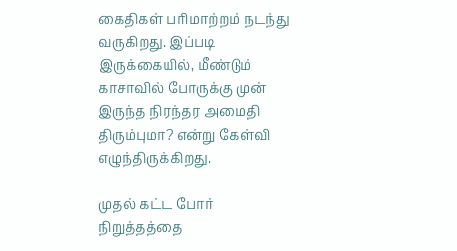கைதிகள் பரிமாற்றம் நடந்து வருகிறது. இப்படி இருக்கையில், மீண்டும் காசாவில் போருக்கு முன் இருந்த நிரந்தர அமைதி திரும்புமா? என்று கேள்வி எழுந்திருக்கிறது.

முதல் கட்ட போர் நிறுத்தத்தை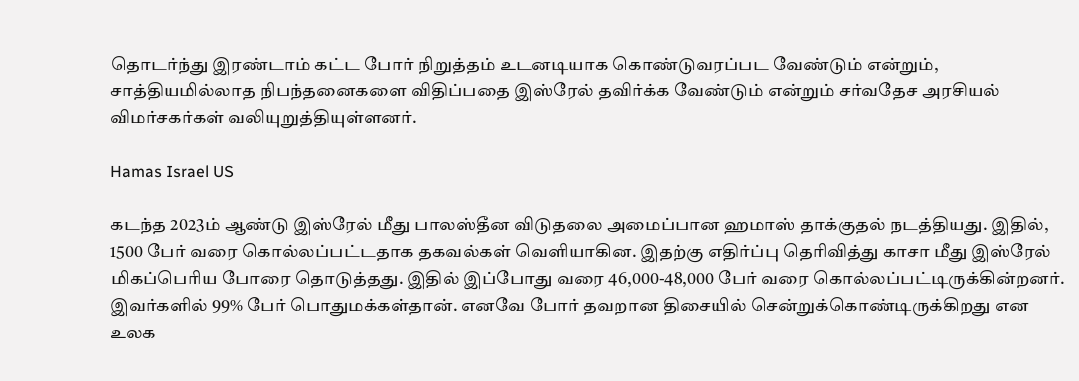தொடர்ந்து இரண்டாம் கட்ட போர் நிறுத்தம் உடனடியாக கொண்டுவரப்பட வேண்டும் என்றும், சாத்தியமில்லாத நிபந்தனைகளை விதிப்பதை இஸ்ரேல் தவிர்க்க வேண்டும் என்றும் சர்வதேச அரசியல் விமர்சகர்கள் வலியுறுத்தியுள்ளனர்.

Hamas Israel US

கடந்த 2023ம் ஆண்டு இஸ்ரேல் மீது பாலஸ்தீன விடுதலை அமைப்பான ஹமாஸ் தாக்குதல் நடத்தியது. இதில், 1500 பேர் வரை கொல்லப்பட்டதாக தகவல்கள் வெளியாகின. இதற்கு எதிர்ப்பு தெரிவித்து காசா மீது இஸ்ரேல் மிகப்பெரிய போரை தொடுத்தது. இதில் இப்போது வரை 46,000-48,000 பேர் வரை கொல்லப்பட்டிருக்கின்றனர். இவர்களில் 99% பேர் பொதுமக்கள்தான். எனவே போர் தவறான திசையில் சென்றுக்கொண்டிருக்கிறது என உலக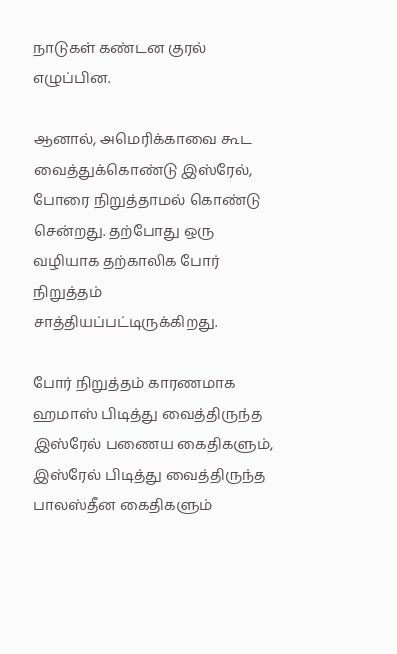நாடுகள் கண்டன குரல் எழுப்பின.

ஆனால், அமெரிக்காவை கூட வைத்துக்கொண்டு இஸ்ரேல், போரை நிறுத்தாமல் கொண்டு சென்றது. தற்போது ஒரு வழியாக தற்காலிக போர் நிறுத்தம் சாத்தியப்பட்டிருக்கிறது.

போர் நிறுத்தம் காரணமாக ஹமாஸ் பிடித்து வைத்திருந்த இஸ்ரேல் பணைய கைதிகளும், இஸ்ரேல் பிடித்து வைத்திருந்த பாலஸ்தீன கைதிகளும்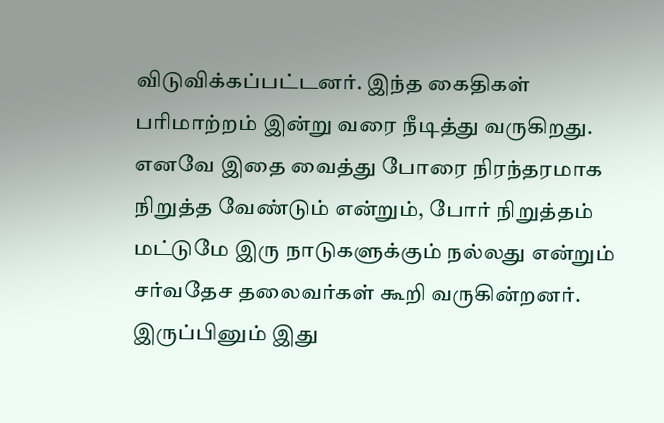விடுவிக்கப்பட்டனர். இந்த கைதிகள் பரிமாற்றம் இன்று வரை நீடித்து வருகிறது. எனவே இதை வைத்து போரை நிரந்தரமாக நிறுத்த வேண்டும் என்றும், போர் நிறுத்தம் மட்டுமே இரு நாடுகளுக்கும் நல்லது என்றும் சர்வதேச தலைவர்கள் கூறி வருகின்றனர். இருப்பினும் இது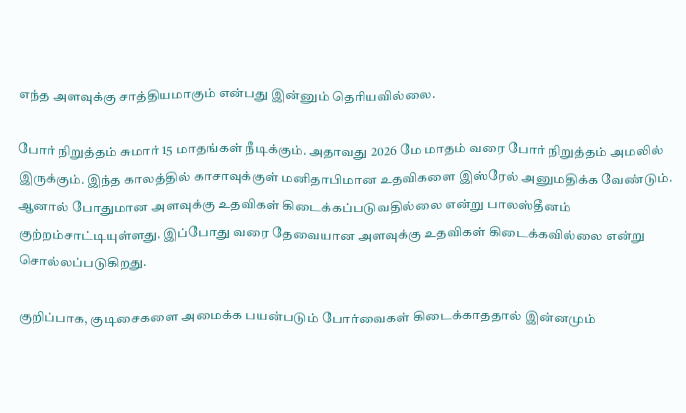எந்த அளவுக்கு சாத்தியமாகும் என்பது இன்னும் தெரியவில்லை.

போர் நிறுத்தம் சுமார் 15 மாதங்கள் நீடிக்கும். அதாவது 2026 மே மாதம் வரை போர் நிறுத்தம் அமலில் இருக்கும். இந்த காலத்தில் காசாவுக்குள் மனிதாபிமான உதவிகளை இஸ்ரேல் அனுமதிக்க வேண்டும். ஆனால் போதுமான அளவுக்கு உதவிகள் கிடைக்கப்படுவதில்லை என்று பாலஸ்தீனம் குற்றம்சாட்டியுள்ளது. இப்போது வரை தேவையான அளவுக்கு உதவிகள் கிடைக்கவில்லை என்று சொல்லப்படுகிறது.

குறிப்பாக, குடிசைகளை அமைக்க பயன்படும் போர்வைகள் கிடைக்காததால் இன்னமும்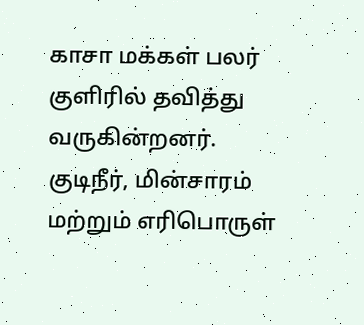காசா மக்கள் பலர் குளிரில் தவித்து வருகின்றனர். குடிநீர், மின்சாரம் மற்றும் எரிபொருள்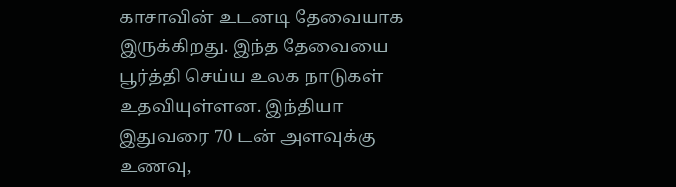காசாவின் உடனடி தேவையாக இருக்கிறது. இந்த தேவையை பூர்த்தி செய்ய உலக நாடுகள் உதவியுள்ளன. இந்தியா இதுவரை 70 டன் அளவுக்கு உணவு,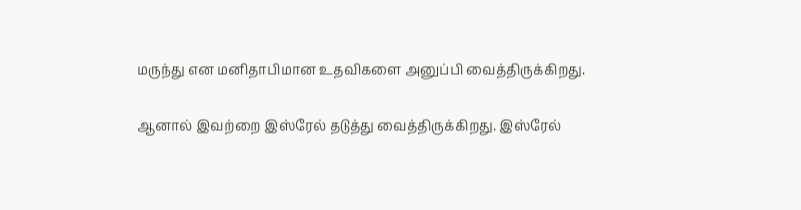மருந்து என மனிதாபிமான உதவிகளை அனுப்பி வைத்திருக்கிறது.

ஆனால் இவற்றை இஸ்ரேல் தடுத்து வைத்திருக்கிறது. இஸ்ரேல்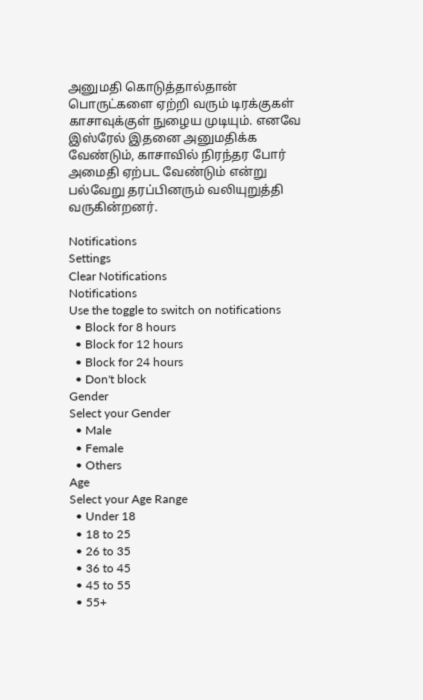அனுமதி கொடுத்தால்தான் பொருட்களை ஏற்றி வரும் டிரக்குகள் காசாவுக்குள் நுழைய முடியும். எனவே இஸ்ரேல் இதனை அனுமதிக்க வேண்டும், காசாவில் நிரந்தர போர் அமைதி ஏற்பட வேண்டும் என்று பல்வேறு தரப்பினரும் வலியுறுத்தி வருகின்றனர்.

Notifications
Settings
Clear Notifications
Notifications
Use the toggle to switch on notifications
  • Block for 8 hours
  • Block for 12 hours
  • Block for 24 hours
  • Don't block
Gender
Select your Gender
  • Male
  • Female
  • Others
Age
Select your Age Range
  • Under 18
  • 18 to 25
  • 26 to 35
  • 36 to 45
  • 45 to 55
  • 55+